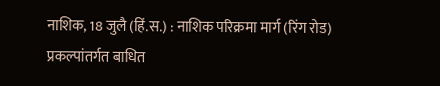नाशिक, 18 जुलै (हिं.स.) : नाशिक परिक्रमा मार्ग (रिंग रोड) प्रकल्पांतर्गत बाधित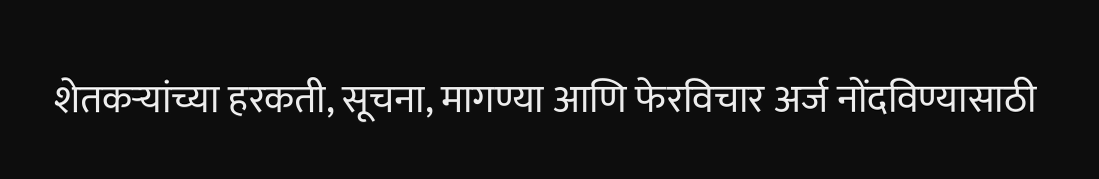शेतकऱ्यांच्या हरकती, सूचना, मागण्या आणि फेरविचार अर्ज नोंदविण्यासाठी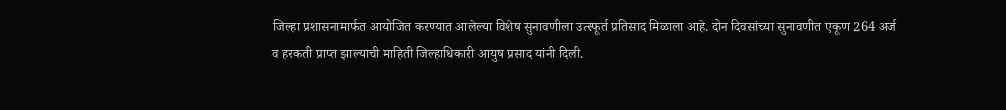जिल्हा प्रशासनामार्फत आयोजित करण्यात आलेल्या विशेष सुनावणीला उत्स्फूर्त प्रतिसाद मिळाला आहे. दोन दिवसांच्या सुनावणीत एकूण 264 अर्ज व हरकती प्राप्त झाल्याची माहिती जिल्हाधिकारी आयुष प्रसाद यांनी दिली.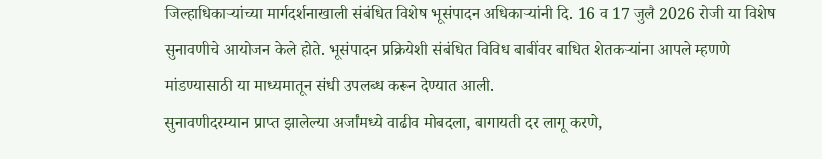जिल्हाधिकाऱ्यांच्या मार्गदर्शनाखाली संबंधित विशेष भूसंपादन अधिकाऱ्यांनी दि. 16 व 17 जुलै 2026 रोजी या विशेष सुनावणीचे आयोजन केले होते. भूसंपादन प्रक्रियेशी संबंधित विविध बाबींवर बाधित शेतकऱ्यांना आपले म्हणणे मांडण्यासाठी या माध्यमातून संधी उपलब्ध करून देण्यात आली.
सुनावणीदरम्यान प्राप्त झालेल्या अर्जांमध्ये वाढीव मोबदला, बागायती दर लागू करणे,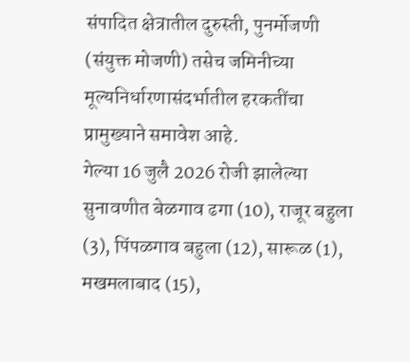संपादित क्षेत्रातील दुरुस्ती, पुनर्मोजणी (संयुक्त मोजणी) तसेच जमिनीच्या मूल्यनिर्धारणासंदर्भातील हरकतींचा प्रामुख्याने समावेश आहे.
गेल्या 16 जुलै 2026 रोजी झालेल्या सुनावणीत बेळगाव ढगा (10), राजूर बहुला (3), पिंपळगाव बहुला (12), सारूळ (1), मखमलाबाद (15),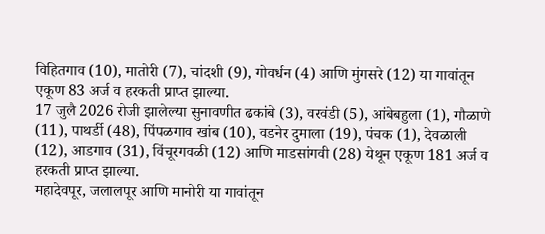विहितगाव (10), मातोरी (7), चांदशी (9), गोवर्धन (4) आणि मुंगसरे (12) या गावांतून एकूण 83 अर्ज व हरकती प्राप्त झाल्या.
17 जुलै 2026 रोजी झालेल्या सुनावणीत ढकांबे (3), वरवंडी (5), आंबेबहुला (1), गौळाणे (11), पाथर्डी (48), पिंपळगाव खांब (10), वडनेर दुमाला (19), पंचक (1), देवळाली (12), आडगाव (31), विंचूरगवळी (12) आणि माडसांगवी (28) येथून एकूण 181 अर्ज व हरकती प्राप्त झाल्या.
महादेवपूर, जलालपूर आणि मानोरी या गावांतून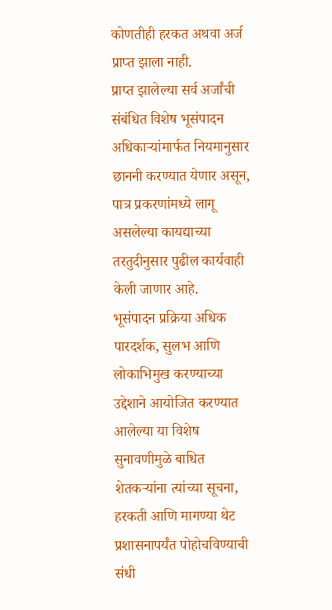कोणतीही हरकत अथवा अर्ज प्राप्त झाला नाही.
प्राप्त झालेल्या सर्व अर्जांची संबंधित विशेष भूसंपादन अधिकाऱ्यांमार्फत नियमानुसार छाननी करण्यात येणार असून, पात्र प्रकरणांमध्ये लागू असलेल्या कायद्याच्या तरतुदीनुसार पुढील कार्यवाही केली जाणार आहे.
भूसंपादन प्रक्रिया अधिक पारदर्शक, सुलभ आणि लोकाभिमुख करण्याच्या उद्देशाने आयोजित करण्यात आलेल्या या विशेष सुनावणीमुळे बाधित शेतकऱ्यांना त्यांच्या सूचना, हरकती आणि मागण्या थेट प्रशासनापर्यंत पोहोचविण्याची संधी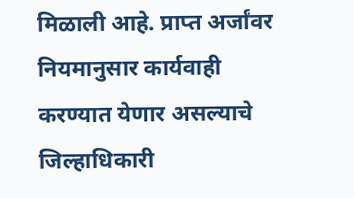मिळाली आहे. प्राप्त अर्जांवर नियमानुसार कार्यवाही करण्यात येणार असल्याचे जिल्हाधिकारी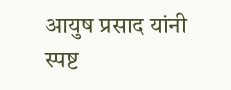आयुष प्रसाद यांनी स्पष्ट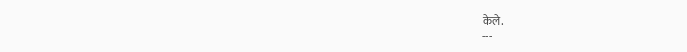केले.
---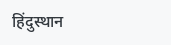हिंदुस्थान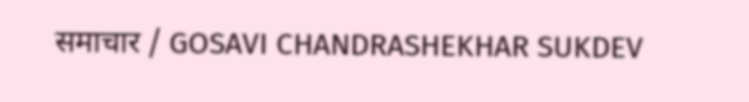समाचार / GOSAVI CHANDRASHEKHAR SUKDEV